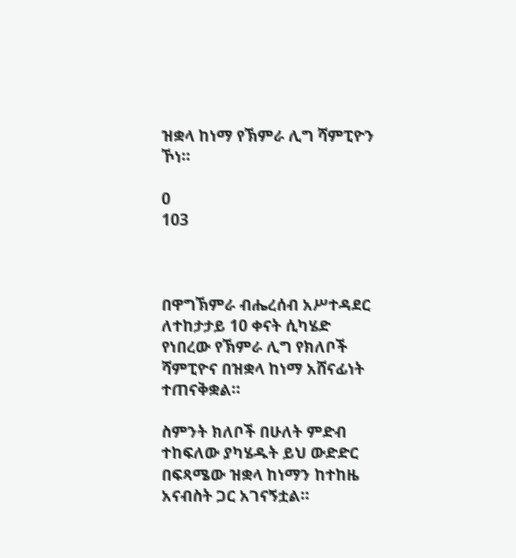ዝቋላ ከነማ የኽምራ ሊግ ሻምፒዮን ኾነ።

0
103



በዋግኽምራ ብሔረሰብ አሥተዳደር ለተከታታይ 10 ቀናት ሲካሄድ የነበረው የኽምራ ሊግ የክለቦች ሻምፒዮና በዝቋላ ከነማ አሸናፊነት ተጠናቅቋል።

ስምንት ክለቦች በሁለት ምድብ ተከፍለው ያካሄዱት ይህ ውድድር በፍጻሜው ዝቋላ ከነማን ከተከዜ አናብስት ጋር አገናኝቷል።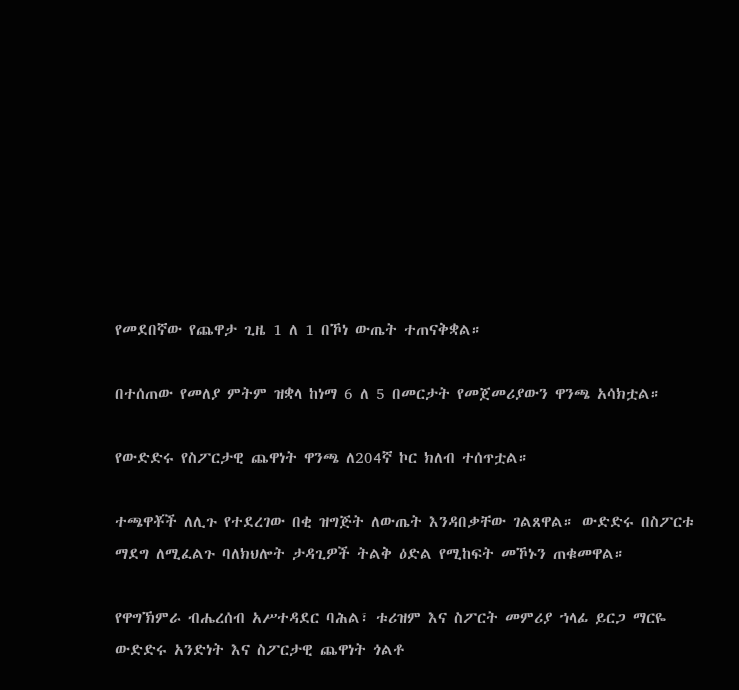የመደበኛው የጨዋታ ጊዜ 1 ለ 1 በኾነ ውጤት ተጠናቅቋል።

በተሰጠው የመለያ ምትም ዝቋላ ከነማ 6 ለ 5 በመርታት የመጀመሪያውን ዋንጫ አሳክቷል።

የውድድሩ የስፖርታዊ ጨዋነት ዋንጫ ለ204ኛ ኮር ክለብ ተሰጥቷል።

ተጫዋቾች ለሊጉ የተደረገው በቂ ዝግጅት ለውጤት እንዳበቃቸው ገልጸዋል። ውድድሩ በስፖርቱ ማደግ ለሚፈልጉ ባለክህሎት ታዳጊዎች ትልቅ ዕድል የሚከፍት መኾኑን ጠቁመዋል።

የዋግኽምራ ብሔረሰብ አሥተዳደር ባሕል፣ ቱሪዝም እና ስፖርት መምሪያ ኀላፊ ይርጋ ማርዬ ውድድሩ አንድነት እና ስፖርታዊ ጨዋነት ጎልቶ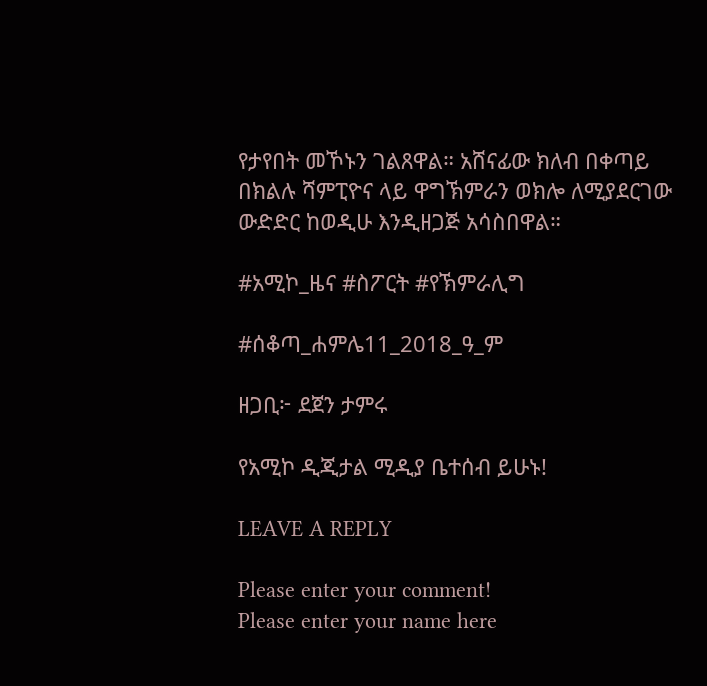የታየበት መኾኑን ገልጸዋል። አሸናፊው ክለብ በቀጣይ በክልሉ ሻምፒዮና ላይ ዋግኽምራን ወክሎ ለሚያደርገው ውድድር ከወዲሁ እንዲዘጋጅ አሳስበዋል።

#አሚኮ_ዜና #ስፖርት #የኽምራሊግ

#ሰቆጣ_ሐምሌ11_2018_ዓ_ም

ዘጋቢ፦ ደጀን ታምሩ

የአሚኮ ዲጂታል ሚዲያ ቤተሰብ ይሁኑ!

LEAVE A REPLY

Please enter your comment!
Please enter your name here